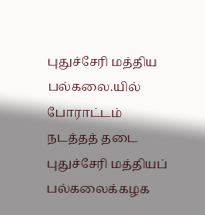புதுச்சேரி மத்திய பல்கலை.யில் போராட்டம் நடத்தத் தடை
புதுச்சேரி மத்தியப் பல்கலைக்கழக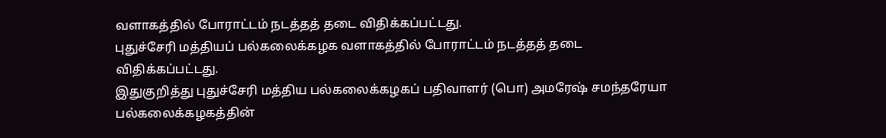வளாகத்தில் போராட்டம் நடத்தத் தடை விதிக்கப்பட்டது.
புதுச்சேரி மத்தியப் பல்கலைக்கழக வளாகத்தில் போராட்டம் நடத்தத் தடை விதிக்கப்பட்டது.
இதுகுறித்து புதுச்சேரி மத்திய பல்கலைக்கழகப் பதிவாளர் (பொ) அமரேஷ் சமந்தரேயா பல்கலைக்கழகத்தின்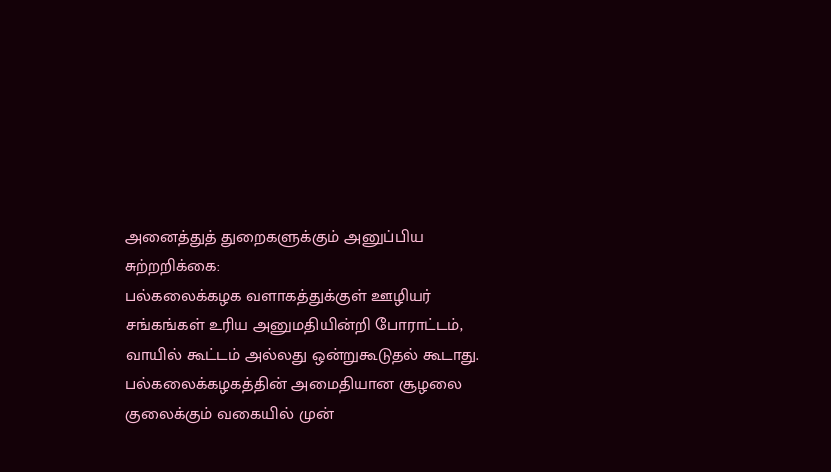அனைத்துத் துறைகளுக்கும் அனுப்பிய சுற்றறிக்கை:
பல்கலைக்கழக வளாகத்துக்குள் ஊழியர் சங்கங்கள் உரிய அனுமதியின்றி போராட்டம், வாயில் கூட்டம் அல்லது ஒன்றுகூடுதல் கூடாது.
பல்கலைக்கழகத்தின் அமைதியான சூழலை குலைக்கும் வகையில் முன்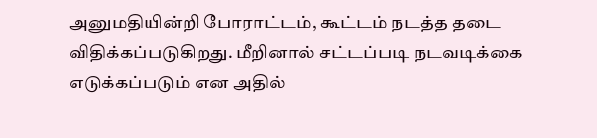அனுமதியின்றி போராட்டம், கூட்டம் நடத்த தடை விதிக்கப்படுகிறது. மீறினால் சட்டப்படி நடவடிக்கை எடுக்கப்படும் என அதில்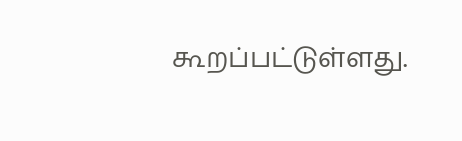கூறப்பட்டுள்ளது.